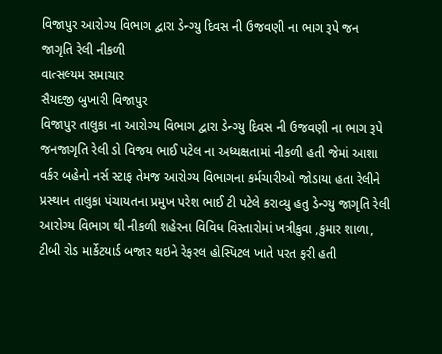વિજાપુર આરોગ્ય વિભાગ દ્વારા ડેન્ગ્યુ દિવસ ની ઉજવણી ના ભાગ રૂપે જન જાગૃતિ રેલી નીકળી
વાત્સલ્યમ સમાચાર
સૈયદજી બુખારી વિજાપુર
વિજાપુર તાલુકા ના આરોગ્ય વિભાગ દ્વારા ડેન્ગ્યુ દિવસ ની ઉજવણી ના ભાગ રૂપે જનજાગૃતિ રેલી ડો વિજય ભાઈ પટેલ ના અધ્યક્ષતામાં નીકળી હતી જેમાં આશા વર્કર બહેનો નર્સ સ્ટાફ તેમજ આરોગ્ય વિભાગના કર્મચારીઓ જોડાયા હતા રેલીને પ્રસ્થાન તાલુકા પંચાયતના પ્રમુખ પરેશ ભાઈ ટી પટેલે કરાવ્યુ હતુ ડેન્ગ્યુ જાગૃતિ રેલી આરોગ્ય વિભાગ થી નીકળી શહેરના વિવિધ વિસ્તારોમાં ખત્રીકુવા ,કુમાર શાળા, ટીબી રોડ માર્કેટયાર્ડ બજાર થઇને રેફરલ હોસ્પિટલ ખાતે પરત ફરી હતી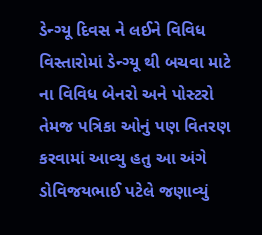ડેન્ગ્યૂ દિવસ ને લઈને વિવિધ વિસ્તારોમાં ડેન્ગ્યૂ થી બચવા માટે ના વિવિધ બેનરો અને પોસ્ટરો તેમજ પત્રિકા ઓનું પણ વિતરણ કરવામાં આવ્યુ હતુ આ અંગે ડોવિજયભાઈ પટેલે જણાવ્યું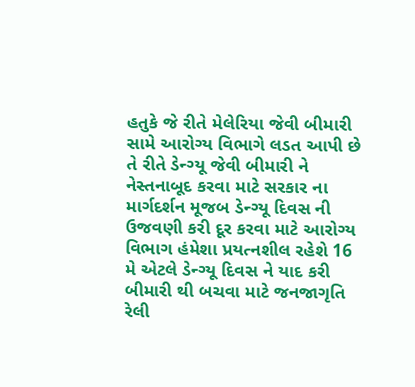હતુકે જે રીતે મેલેરિયા જેવી બીમારી સામે આરોગ્ય વિભાગે લડત આપી છે તે રીતે ડેન્ગ્યૂ જેવી બીમારી ને નેસ્તનાબૂદ કરવા માટે સરકાર ના માર્ગદર્શન મૂજબ ડેન્ગ્યૂ દિવસ ની ઉજવણી કરી દૂર કરવા માટે આરોગ્ય વિભાગ હંમેશા પ્રયત્નશીલ રહેશે 16 મે એટલે ડેન્ગ્યૂ દિવસ ને યાદ કરી બીમારી થી બચવા માટે જનજાગૃતિ રેલી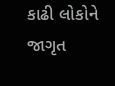કાઢી લોકોને જાગૃત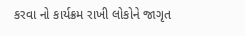કરવા નો કાર્યક્રમ રાખી લોકોને જાગૃત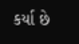કર્યા છે